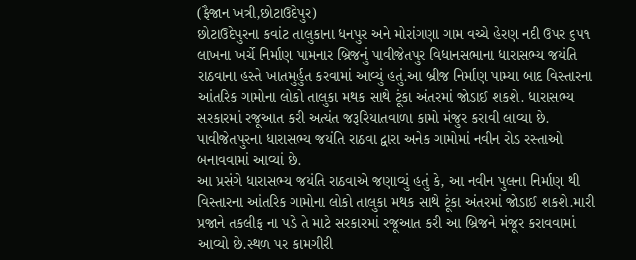(ફૈજાન ખત્રી,છોટાઉદેપુર)
છોટાઉદેપુરના કવાંટ તાલુકાના ધનપુર અને મોરાંગણા ગામ વચ્ચે હેરણ નદી ઉપર ૬૫૧ લાખના ખર્ચે નિર્માણ પામનાર બ્રિજનું પાવીજેતપુર વિધાનસભાના ધારાસભ્ય જયંતિ રાઠવાના હસ્તે ખાતમુર્હુત કરવામાં આવ્યું હતું.આ બ્રીજ નિર્માણ પામ્યા બાદ વિસ્તારના આંતરિક ગામોના લોકો તાલુકા મથક સાથે ટૂંકા અંતરમાં જોડાઈ શકશે. ધારાસભ્ય સરકારમાં રજૂઆત કરી અત્યંત જરૂરિયાતવાળા કામો મંજુર કરાવી લાવ્યા છે. પાવીજેતપુરના ધારાસભ્ય જયંતિ રાઠવા દ્વારા અનેક ગામોમાં નવીન રોડ રસ્તાઓ બનાવવામાં આવ્યાં છે.
આ પ્રસંગે ધારાસભ્ય જયંતિ રાઠવાએ જણાવ્યું હતું કે, આ નવીન પુલના નિર્માણ થી વિસ્તારના આંતરિક ગામોના લોકો તાલુકા મથક સાથે ટૂંકા અંતરમાં જોડાઈ શકશે.મારી પ્રજાને તકલીફ ના પડે તે માટે સરકારમાં રજૂઆત કરી આ બ્રિજને મંજૂર કરાવવામાં આવ્યો છે.સ્થળ પર કામગીરી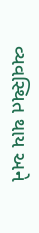વ્યવસ્થિત થાય અને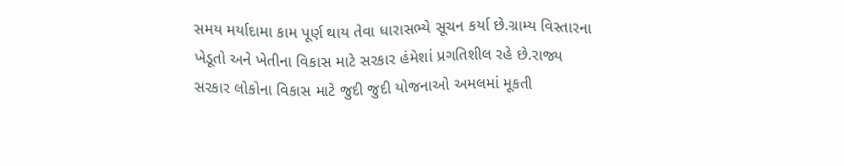સમય મર્યાદામા કામ પૂર્ણ થાય તેવા ધારાસભ્યે સૂચન કર્યા છે.ગ્રામ્ય વિસ્તારના ખેડૂતો અને ખેતીના વિકાસ માટે સરકાર હંમેશાં પ્રગતિશીલ રહે છે.રાજ્ય સરકાર લોકોના વિકાસ માટે જુદી જુદી યોજનાઓ અમલમાં મૂકતી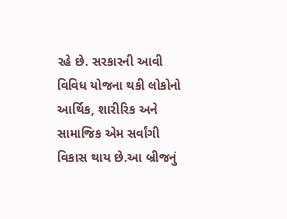રહે છે. સરકારની આવી વિવિધ યોજના થકી લોકોનો આર્થિક, શારીરિક અને સામાજિક એમ સર્વાંગી વિકાસ થાય છે.આ બ્રીજનું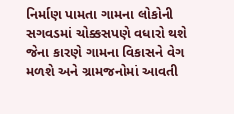નિર્માણ પામતા ગામના લોકોની સગવડમાં ચોક્કસપણે વધારો થશે જેના કારણે ગામના વિકાસને વેગ મળશે અને ગ્રામજનોમાં આવતી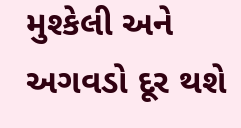મુશ્કેલી અને અગવડો દૂર થશે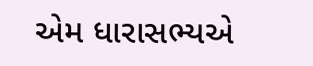એમ ધારાસભ્યએ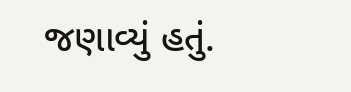જણાવ્યું હતું.